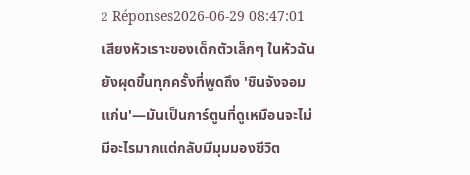2 Réponses2026-06-29 08:47:01
เสียงหัวเราะของเด็กตัวเล็กๆ ในหัวฉันยังผุดขึ้นทุกครั้งที่พูดถึง 'ชินจังจอมแก่น'—มันเป็นการ์ตูนที่ดูเหมือนจะไม่มีอะไรมากแต่กลับมีมุมมองชีวิต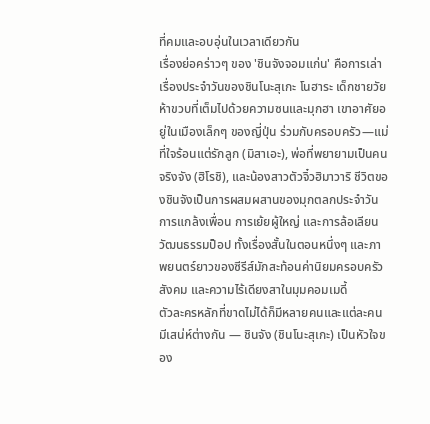ที่คมและอบอุ่นในเวลาเดียวกัน
เรื่องย่อคร่าวๆ ของ 'ชินจังจอมแก่น' คือการเล่าเรื่องประจำวันของชินโนะสุเกะ โนฮาระ เด็กชายวัยห้าขวบที่เต็มไปด้วยความซนและมุกฮา เขาอาศัยอยู่ในเมืองเล็กๆ ของญี่ปุ่น ร่วมกับครอบครัว—แม่ที่ใจร้อนแต่รักลูก (มิสาเอะ), พ่อที่พยายามเป็นคนจริงจัง (ฮิโรชิ), และน้องสาวตัวจิ๋วฮิมาวาริ ชีวิตของชินจังเป็นการผสมผสานของมุกตลกประจำวัน การแกล้งเพื่อน การเย้ยผู้ใหญ่ และการล้อเลียนวัฒนธรรมป็อป ทั้งเรื่องสั้นในตอนหนึ่งๆ และภาพยนตร์ยาวของซีรีส์มักสะท้อนค่านิยมครอบครัว สังคม และความไร้เดียงสาในมุมคอมเมดี้
ตัวละครหลักที่ขาดไม่ได้ก็มีหลายคนและแต่ละคนมีเสน่ห์ต่างกัน — ชินจัง (ชินโนะสุเกะ) เป็นหัวใจของ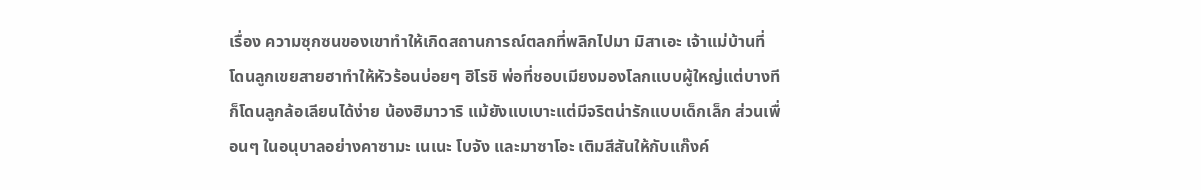เรื่อง ความซุกซนของเขาทำให้เกิดสถานการณ์ตลกที่พลิกไปมา มิสาเอะ เจ้าแม่บ้านที่โดนลูกเขยสายฮาทำให้หัวร้อนบ่อยๆ ฮิโรชิ พ่อที่ชอบเมียงมองโลกแบบผู้ใหญ่แต่บางทีก็โดนลูกล้อเลียนได้ง่าย น้องฮิมาวาริ แม้ยังแบเบาะแต่มีจริตน่ารักแบบเด็กเล็ก ส่วนเพื่อนๆ ในอนุบาลอย่างคาซามะ เนเนะ โบจัง และมาซาโอะ เติมสีสันให้กับแก๊งค์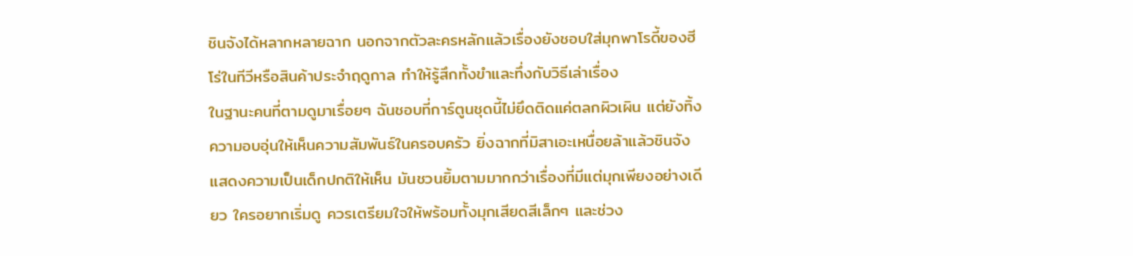ชินจังได้หลากหลายฉาก นอกจากตัวละครหลักแล้วเรื่องยังชอบใส่มุกพาโรดี้ของฮีโร่ในทีวีหรือสินค้าประจำฤดูกาล ทำให้รู้สึกทั้งขำและทึ่งกับวิธีเล่าเรื่อง
ในฐานะคนที่ตามดูมาเรื่อยๆ ฉันชอบที่การ์ตูนชุดนี้ไม่ยึดติดแค่ตลกผิวเผิน แต่ยังทิ้งความอบอุ่นให้เห็นความสัมพันธ์ในครอบครัว ยิ่งฉากที่มิสาเอะเหนื่อยล้าแล้วชินจังแสดงความเป็นเด็กปกติให้เห็น มันชวนยิ้มตามมากกว่าเรื่องที่มีแต่มุกเพียงอย่างเดียว ใครอยากเริ่มดู ควรเตรียมใจให้พร้อมทั้งมุกเสียดสีเล็กๆ และช่วง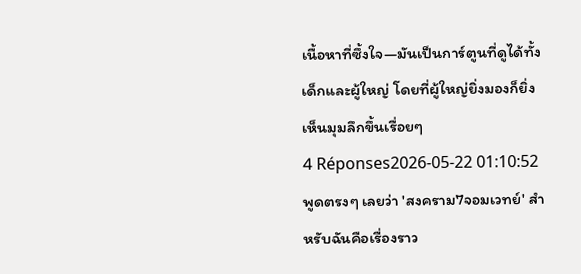เนื้อหาที่ซึ้งใจ—มันเป็นการ์ตูนที่ดูได้ทั้งเด็กและผู้ใหญ่ โดยที่ผู้ใหญ่ยิ่งมองก็ยิ่งเห็นมุมลึกขึ้นเรื่อยๆ
4 Réponses2026-05-22 01:10:52
พูดตรงๆ เลยว่า 'สงคราม7จอมเวทย์' สำหรับฉันคือเรื่องราว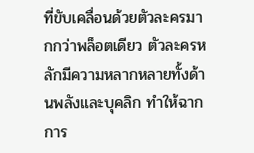ที่ขับเคลื่อนด้วยตัวละครมากกว่าพล็อตเดียว ตัวละครหลักมีความหลากหลายทั้งด้านพลังและบุคลิก ทำให้ฉากการ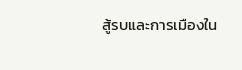สู้รบและการเมืองใน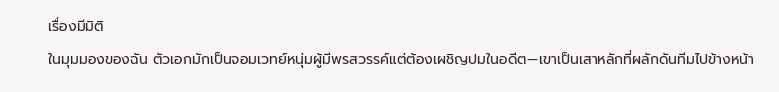เรื่องมีมิติ
ในมุมมองของฉัน ตัวเอกมักเป็นจอมเวทย์หนุ่มผู้มีพรสวรรค์แต่ต้องเผชิญปมในอดีต—เขาเป็นเสาหลักที่ผลักดันทีมไปข้างหน้า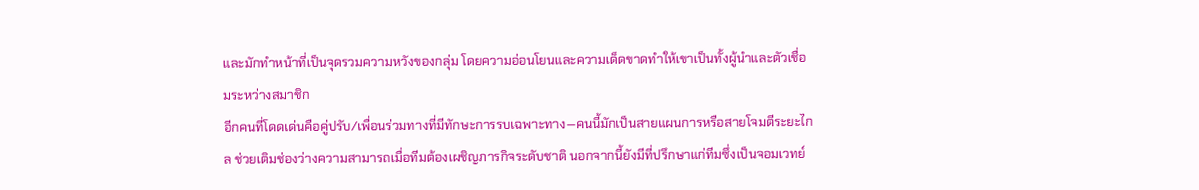และมักทำหน้าที่เป็นจุดรวมความหวังของกลุ่ม โดยความอ่อนโยนและความเด็ดขาดทำให้เขาเป็นทั้งผู้นำและตัวเชื่อมระหว่างสมาชิก
อีกคนที่โดดเด่นคือคู่ปรับ/เพื่อนร่วมทางที่มีทักษะการรบเฉพาะทาง—คนนี้มักเป็นสายแผนการหรือสายโจมตีระยะไกล ช่วยเติมช่องว่างความสามารถเมื่อทีมต้องเผชิญภารกิจระดับชาติ นอกจากนี้ยังมีที่ปรึกษาแก่ทีมซึ่งเป็นจอมเวทย์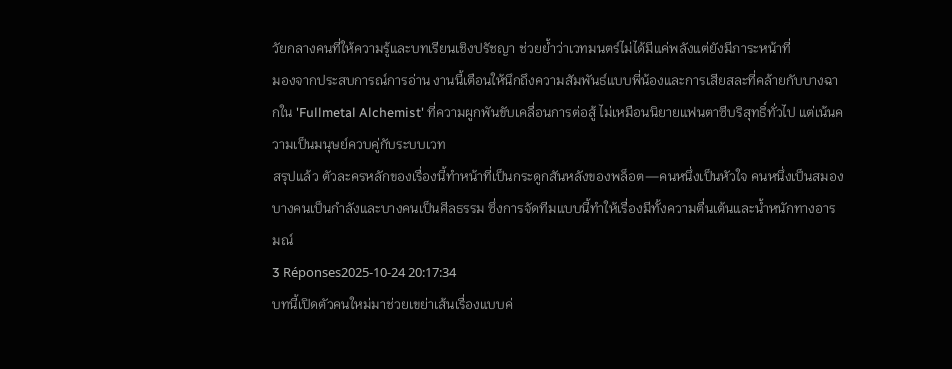วัยกลางคนที่ให้ความรู้และบทเรียนเชิงปรัชญา ช่วยย้ำว่าเวทมนตร์ไม่ได้มีแค่พลังแต่ยังมีภาระหน้าที่
มองจากประสบการณ์การอ่าน งานนี้เตือนให้นึกถึงความสัมพันธ์แบบพี่น้องและการเสียสละที่คล้ายกับบางฉากใน 'Fullmetal Alchemist' ที่ความผูกพันขับเคลื่อนการต่อสู้ ไม่เหมือนนิยายแฟนตาซีบริสุทธิ์ทั่วไป แต่เน้นความเป็นมนุษย์ควบคู่กับระบบเวท
สรุปแล้ว ตัวละครหลักของเรื่องนี้ทำหน้าที่เป็นกระดูกสันหลังของพล็อต—คนหนึ่งเป็นหัวใจ คนหนึ่งเป็นสมอง บางคนเป็นกำลังและบางคนเป็นศีลธรรม ซึ่งการจัดทีมแบบนี้ทำให้เรื่องมีทั้งความตื่นเต้นและน้ำหนักทางอารมณ์
3 Réponses2025-10-24 20:17:34
บทนี้เปิดตัวคนใหม่มาช่วยเขย่าเส้นเรื่องแบบค่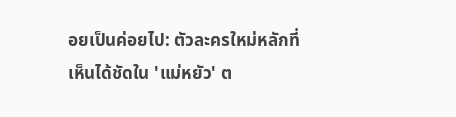อยเป็นค่อยไป: ตัวละครใหม่หลักที่เห็นได้ชัดใน 'แม่หยัว' ต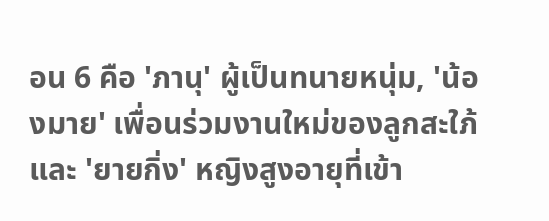อน 6 คือ 'ภานุ' ผู้เป็นทนายหนุ่ม, 'น้องมาย' เพื่อนร่วมงานใหม่ของลูกสะใภ้ และ 'ยายกิ่ง' หญิงสูงอายุที่เข้า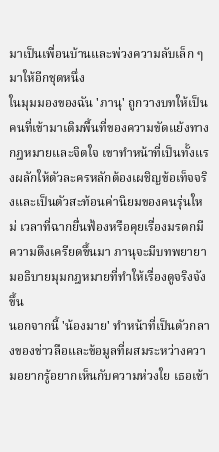มาเป็นเพื่อนบ้านและพ่วงความลับเล็ก ๆ มาให้อีกชุดหนึ่ง
ในมุมมองของฉัน 'ภานุ' ถูกวางบทให้เป็นคนที่เข้ามาเติมพื้นที่ของความขัดแย้งทางกฎหมายและจิตใจ เขาทำหน้าที่เป็นทั้งแรงผลักให้ตัวละครหลักต้องเผชิญข้อเท็จจริงและเป็นตัวสะท้อนค่านิยมของคนรุ่นใหม่ เวลาที่ฉากยื่นฟ้องหรือคุยเรื่องมรดกมีความตึงเครียดขึ้นมา ภานุจะมีบทพยายามอธิบายมุมกฎหมายที่ทำให้เรื่องดูจริงจังขึ้น
นอกจากนี้ 'น้องมาย' ทำหน้าที่เป็นตัวกลางของข่าวลือและข้อมูลที่ผสมระหว่างความอยากรู้อยากเห็นกับความห่วงใย เธอเข้า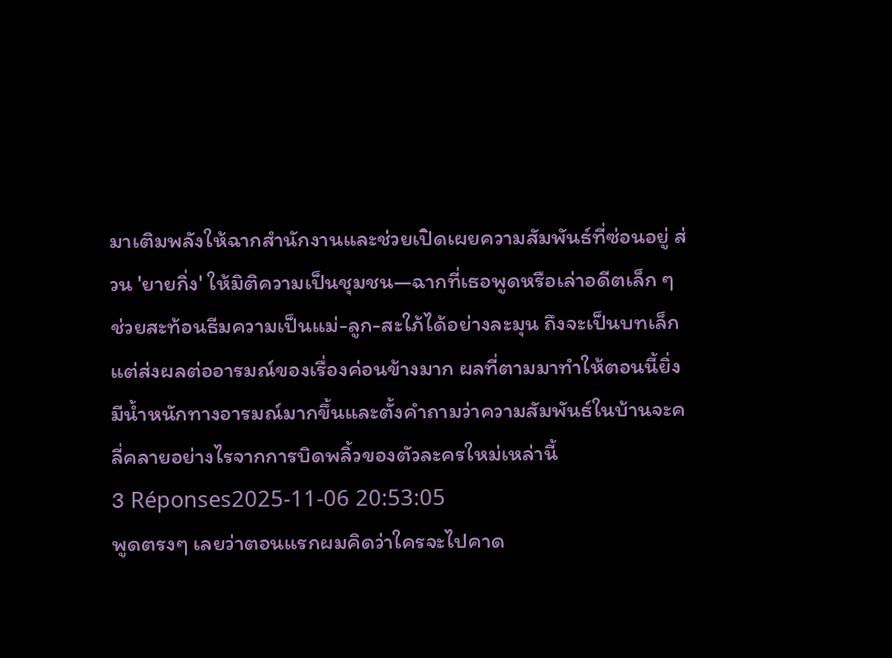มาเติมพลังให้ฉากสำนักงานและช่วยเปิดเผยความสัมพันธ์ที่ซ่อนอยู่ ส่วน 'ยายกิ่ง' ให้มิติความเป็นชุมชน—ฉากที่เธอพูดหรือเล่าอดีตเล็ก ๆ ช่วยสะท้อนธีมความเป็นแม่-ลูก-สะใภ้ได้อย่างละมุน ถึงจะเป็นบทเล็กแต่ส่งผลต่ออารมณ์ของเรื่องค่อนข้างมาก ผลที่ตามมาทำให้ตอนนี้ยิ่งมีน้ำหนักทางอารมณ์มากขึ้นและตั้งคำถามว่าความสัมพันธ์ในบ้านจะคลี่คลายอย่างไรจากการบิดพลิ้วของตัวละครใหม่เหล่านี้
3 Réponses2025-11-06 20:53:05
พูดตรงๆ เลยว่าตอนแรกผมคิดว่าใครจะไปคาด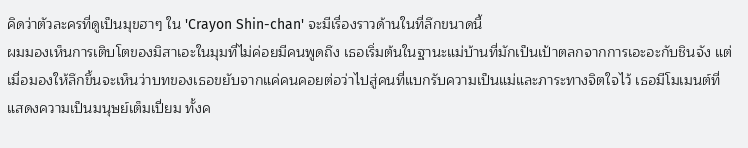คิดว่าตัวละครที่ดูเป็นมุขฮาๆ ใน 'Crayon Shin-chan' จะมีเรื่องราวด้านในที่ลึกขนาดนี้
ผมมองเห็นการเติบโตของมิสาเอะในมุมที่ไม่ค่อยมีคนพูดถึง เธอเริ่มต้นในฐานะแม่บ้านที่มักเป็นเป้าตลกจากการเอะอะกับชินจัง แต่เมื่อมองให้ลึกขึ้นจะเห็นว่าบทของเธอขยับจากแค่คนคอยต่อว่าไปสู่คนที่แบกรับความเป็นแม่และภาระทางจิตใจไว้ เธอมีโมเมนต์ที่แสดงความเป็นมนุษย์เต็มเปี่ยม ทั้งค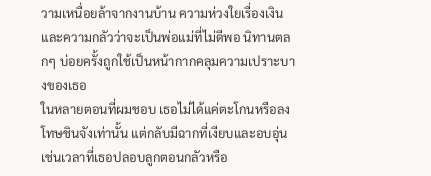วามเหนื่อยล้าจากงานบ้าน ความห่วงใยเรื่องเงิน และความกลัวว่าจะเป็นพ่อแม่ที่ไม่ดีพอ นิทานตลกๆ บ่อยครั้งถูกใช้เป็นหน้ากากคลุมความเปราะบางของเธอ
ในหลายตอนที่ผมชอบ เธอไม่ได้แค่ตะโกนหรือลงโทษชินจังเท่านั้น แต่กลับมีฉากที่เงียบและอบอุ่น เช่นเวลาที่เธอปลอบลูกตอนกลัวหรือ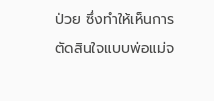ป่วย ซึ่งทำให้เห็นการตัดสินใจแบบพ่อแม่จ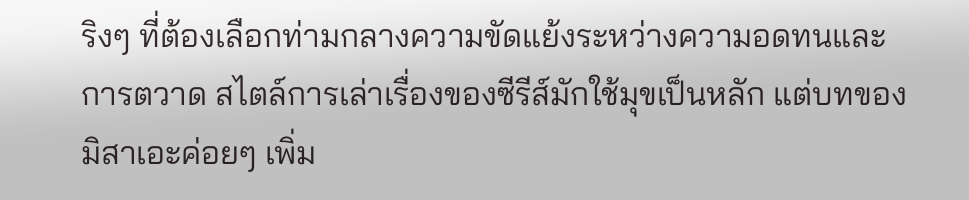ริงๆ ที่ต้องเลือกท่ามกลางความขัดแย้งระหว่างความอดทนและการตวาด สไตล์การเล่าเรื่องของซีรีส์มักใช้มุขเป็นหลัก แต่บทของมิสาเอะค่อยๆ เพิ่ม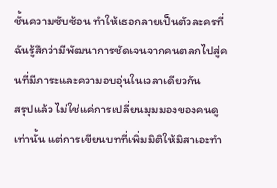ชั้นความซับซ้อน ทำให้เธอกลายเป็นตัวละครที่ฉันรู้สึกว่ามีพัฒนาการชัดเจนจากคนตลกไปสู่คนที่มีภาระและความอบอุ่นในเวลาเดียวกัน
สรุปแล้ว ไม่ใช่แค่การเปลี่ยนมุมมองของคนดูเท่านั้น แต่การเขียนบทที่เพิ่มมิติให้มิสาเอะทำ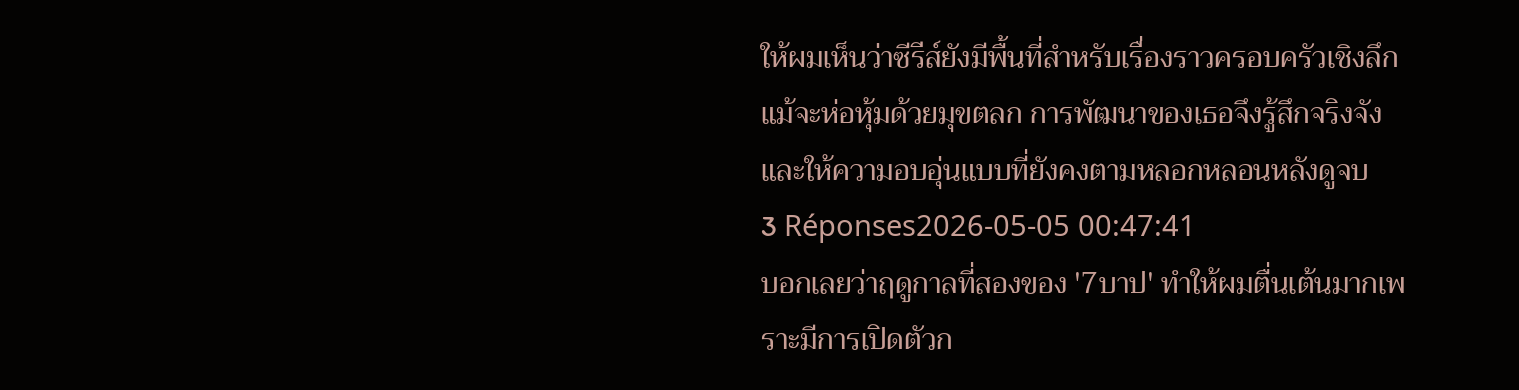ให้ผมเห็นว่าซีรีส์ยังมีพื้นที่สำหรับเรื่องราวครอบครัวเชิงลึก แม้จะห่อหุ้มด้วยมุขตลก การพัฒนาของเธอจึงรู้สึกจริงจังและให้ความอบอุ่นแบบที่ยังคงตามหลอกหลอนหลังดูจบ
3 Réponses2026-05-05 00:47:41
บอกเลยว่าฤดูกาลที่สองของ '7บาป' ทำให้ผมตื่นเต้นมากเพราะมีการเปิดตัวก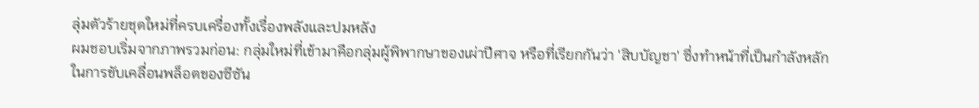ลุ่มตัวร้ายชุดใหม่ที่ครบเครื่องทั้งเรื่องพลังและปมหลัง
ผมชอบเริ่มจากภาพรวมก่อน: กลุ่มใหม่ที่เข้ามาคือกลุ่มผู้พิพากษาของเผ่าปีศาจ หรือที่เรียกกันว่า 'สิบบัญชา' ซึ่งทำหน้าที่เป็นกำลังหลักในการขับเคลื่อนพล็อตของซีซัน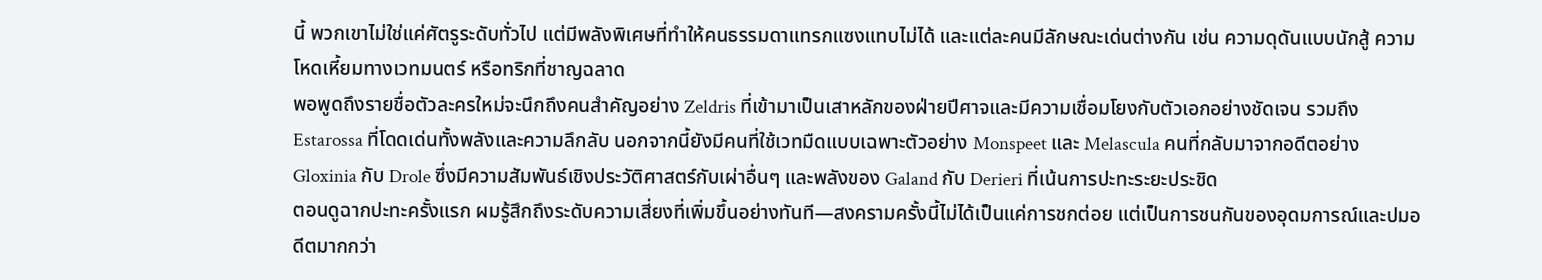นี้ พวกเขาไม่ใช่แค่ศัตรูระดับทั่วไป แต่มีพลังพิเศษที่ทำให้คนธรรมดาแทรกแซงแทบไม่ได้ และแต่ละคนมีลักษณะเด่นต่างกัน เช่น ความดุดันแบบนักสู้ ความโหดเหี้ยมทางเวทมนตร์ หรือทริกที่ชาญฉลาด
พอพูดถึงรายชื่อตัวละครใหม่จะนึกถึงคนสำคัญอย่าง Zeldris ที่เข้ามาเป็นเสาหลักของฝ่ายปีศาจและมีความเชื่อมโยงกับตัวเอกอย่างชัดเจน รวมถึง Estarossa ที่โดดเด่นทั้งพลังและความลึกลับ นอกจากนี้ยังมีคนที่ใช้เวทมืดแบบเฉพาะตัวอย่าง Monspeet และ Melascula คนที่กลับมาจากอดีตอย่าง Gloxinia กับ Drole ซึ่งมีความสัมพันธ์เชิงประวัติศาสตร์กับเผ่าอื่นๆ และพลังของ Galand กับ Derieri ที่เน้นการปะทะระยะประชิด
ตอนดูฉากปะทะครั้งแรก ผมรู้สึกถึงระดับความเสี่ยงที่เพิ่มขึ้นอย่างทันที—สงครามครั้งนี้ไม่ได้เป็นแค่การชกต่อย แต่เป็นการชนกันของอุดมการณ์และปมอดีตมากกว่า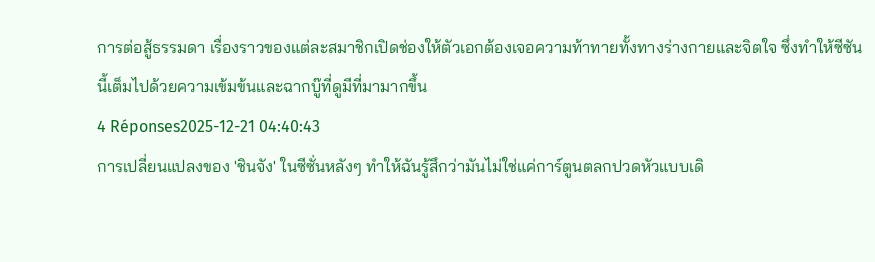การต่อสู้ธรรมดา เรื่องราวของแต่ละสมาชิกเปิดช่องให้ตัวเอกต้องเจอความท้าทายทั้งทางร่างกายและจิตใจ ซึ่งทำให้ซีซันนี้เต็มไปด้วยความเข้มข้นและฉากบู๊ที่ดูมีที่มามากขึ้น
4 Réponses2025-12-21 04:40:43
การเปลี่ยนแปลงของ 'ชินจัง' ในซีซั่นหลังๆ ทำให้ฉันรู้สึกว่ามันไม่ใช่แค่การ์ตูนตลกปวดหัวแบบเดิ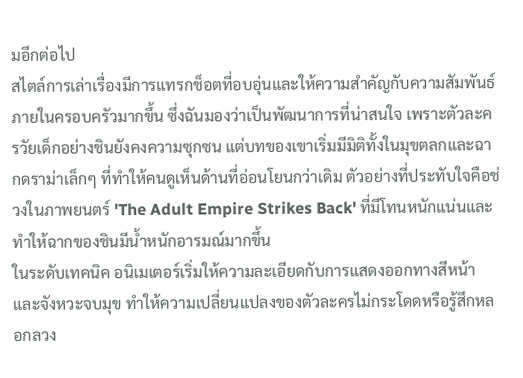มอีกต่อไป
สไตล์การเล่าเรื่องมีการแทรกช็อตที่อบอุ่นและให้ความสำคัญกับความสัมพันธ์ภายในครอบครัวมากขึ้น ซึ่งฉันมองว่าเป็นพัฒนาการที่น่าสนใจ เพราะตัวละครวัยเด็กอย่างชินยังคงความซุกซน แต่บทของเขาเริ่มมีมิติทั้งในมุขตลกและฉากดราม่าเล็กๆ ที่ทำให้คนดูเห็นด้านที่อ่อนโยนกว่าเดิม ตัวอย่างที่ประทับใจคือช่วงในภาพยนตร์ 'The Adult Empire Strikes Back' ที่มีโทนหนักแน่นและทำให้ฉากของชินมีน้ำหนักอารมณ์มากขึ้น
ในระดับเทคนิค อนิเมเตอร์เริ่มให้ความละเอียดกับการแสดงออกทางสีหน้าและจังหวะจบมุข ทำให้ความเปลี่ยนแปลงของตัวละครไม่กระโดดหรือรู้สึกหลอกลวง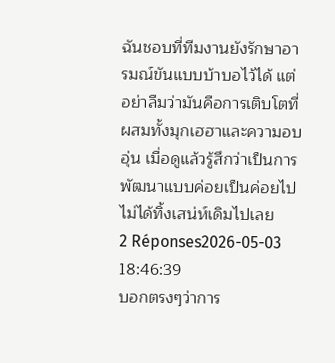ฉันชอบที่ทีมงานยังรักษาอารมณ์ขันแบบบ้าบอไว้ได้ แต่อย่าลืมว่ามันคือการเติบโตที่ผสมทั้งมุกเฮฮาและความอบอุ่น เมื่อดูแล้วรู้สึกว่าเป็นการพัฒนาแบบค่อยเป็นค่อยไป ไม่ได้ทิ้งเสน่ห์เดิมไปเลย
2 Réponses2026-05-03 18:46:39
บอกตรงๆว่าการ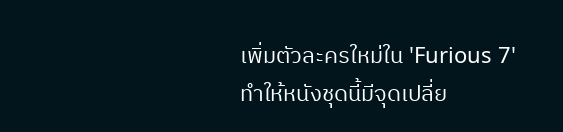เพิ่มตัวละครใหม่ใน 'Furious 7' ทำให้หนังชุดนี้มีจุดเปลี่ย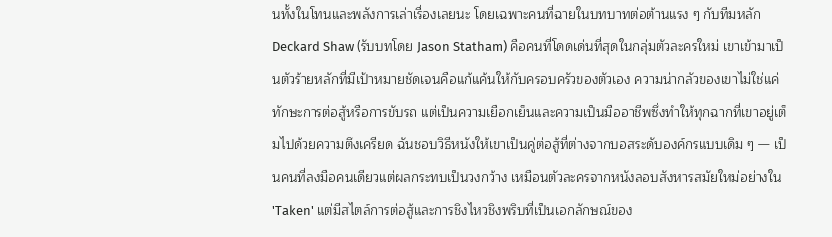นทั้งในโทนและพลังการเล่าเรื่องเลยนะ โดยเฉพาะคนที่ฉายในบทบาทต่อต้านแรง ๆ กับทีมหลัก
Deckard Shaw (รับบทโดย Jason Statham) คือคนที่โดดเด่นที่สุดในกลุ่มตัวละครใหม่ เขาเข้ามาเป็นตัวร้ายหลักที่มีเป้าหมายชัดเจนคือแก้แค้นให้กับครอบครัวของตัวเอง ความน่ากลัวของเขาไม่ใช่แค่ทักษะการต่อสู้หรือการขับรถ แต่เป็นความเยือกเย็นและความเป็นมืออาชีพซึ่งทำให้ทุกฉากที่เขาอยู่เต็มไปด้วยความตึงเครียด ฉันชอบวิธีหนังให้เขาเป็นคู่ต่อสู้ที่ต่างจากบอสระดับองค์กรแบบเดิม ๆ — เป็นคนที่ลงมือคนเดียวแต่ผลกระทบเป็นวงกว้าง เหมือนตัวละครจากหนังลอบสังหารสมัยใหม่อย่างใน 'Taken' แต่มีสไตล์การต่อสู้และการชิงไหวชิงพริบที่เป็นเอกลักษณ์ของ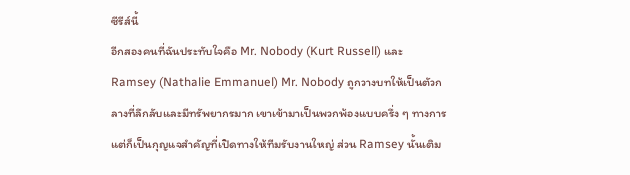ซีรีส์นี้
อีกสองคนที่ฉันประทับใจคือ Mr. Nobody (Kurt Russell) และ Ramsey (Nathalie Emmanuel) Mr. Nobody ถูกวางบทให้เป็นตัวกลางที่ลึกลับและมีทรัพยากรมาก เขาเข้ามาเป็นพวกพ้องแบบครึ่ง ๆ ทางการ แต่ก็เป็นกุญแจสำคัญที่เปิดทางให้ทีมรับงานใหญ่ ส่วน Ramsey นั้นเติม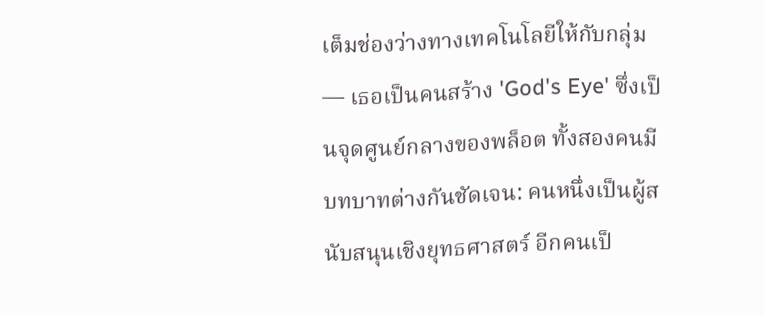เต็มช่องว่างทางเทคโนโลยีให้กับกลุ่ม — เธอเป็นคนสร้าง 'God's Eye' ซึ่งเป็นจุดศูนย์กลางของพล็อต ทั้งสองคนมีบทบาทต่างกันชัดเจน: คนหนึ่งเป็นผู้สนับสนุนเชิงยุทธศาสตร์ อีกคนเป็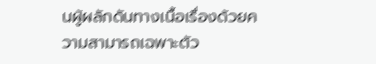นผู้ผลักดันทางเนื้อเรื่องด้วยความสามารถเฉพาะตัว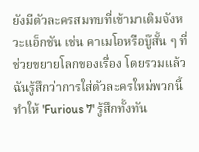ยังมีตัวละครสมทบที่เข้ามาเติมจังหวะแอ็กชัน เช่น คาเมโอหรือบู๊สั้น ๆ ที่ช่วยขยายโลกของเรื่อง โดยรวมแล้วฉันรู้สึกว่าการใส่ตัวละครใหม่พวกนี้ทำให้ 'Furious 7' รู้สึกทั้งทัน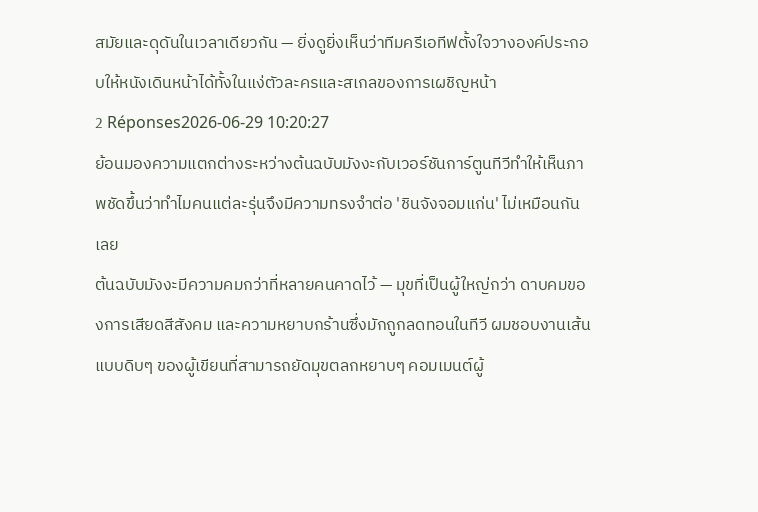สมัยและดุดันในเวลาเดียวกัน — ยิ่งดูยิ่งเห็นว่าทีมครีเอทีฟตั้งใจวางองค์ประกอบให้หนังเดินหน้าได้ทั้งในแง่ตัวละครและสเกลของการเผชิญหน้า
2 Réponses2026-06-29 10:20:27
ย้อนมองความแตกต่างระหว่างต้นฉบับมังงะกับเวอร์ชันการ์ตูนทีวีทำให้เห็นภาพชัดขึ้นว่าทำไมคนแต่ละรุ่นจึงมีความทรงจำต่อ 'ชินจังจอมแก่น' ไม่เหมือนกันเลย
ต้นฉบับมังงะมีความคมกว่าที่หลายคนคาดไว้ — มุขที่เป็นผู้ใหญ่กว่า ดาบคมของการเสียดสีสังคม และความหยาบกร้านซึ่งมักถูกลดทอนในทีวี ผมชอบงานเส้นแบบดิบๆ ของผู้เขียนที่สามารถยัดมุขตลกหยาบๆ คอมเมนต์ผู้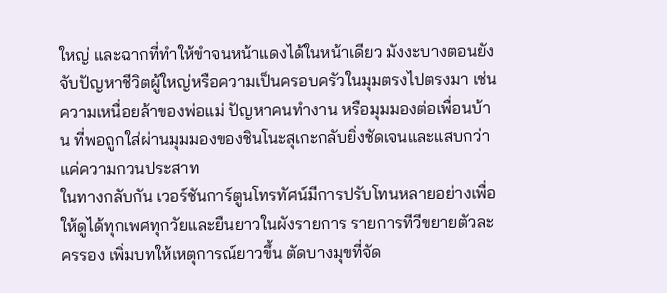ใหญ่ และฉากที่ทำให้ขำจนหน้าแดงได้ในหน้าเดียว มังงะบางตอนยังจับปัญหาชีวิตผู้ใหญ่หรือความเป็นครอบครัวในมุมตรงไปตรงมา เช่น ความเหนื่อยล้าของพ่อแม่ ปัญหาคนทำงาน หรือมุมมองต่อเพื่อนบ้าน ที่พอถูกใส่ผ่านมุมมองของชินโนะสุเกะกลับยิ่งชัดเจนและแสบกว่าแค่ความกวนประสาท
ในทางกลับกัน เวอร์ชันการ์ตูนโทรทัศน์มีการปรับโทนหลายอย่างเพื่อให้ดูได้ทุกเพศทุกวัยและยืนยาวในผังรายการ รายการทีวีขยายตัวละครรอง เพิ่มบทให้เหตุการณ์ยาวขึ้น ตัดบางมุขที่จัด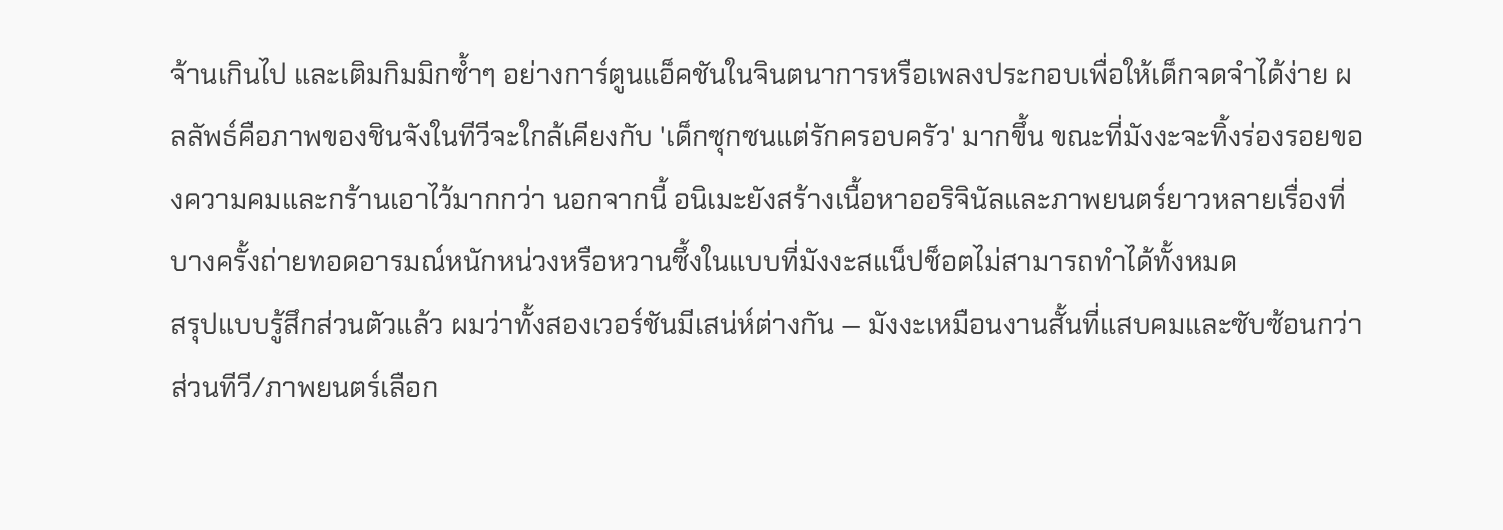จ้านเกินไป และเติมกิมมิกซ้ำๆ อย่างการ์ตูนแอ็คชันในจินตนาการหรือเพลงประกอบเพื่อให้เด็กจดจำได้ง่าย ผลลัพธ์คือภาพของชินจังในทีวีจะใกล้เคียงกับ 'เด็กซุกซนแต่รักครอบครัว' มากขึ้น ขณะที่มังงะจะทิ้งร่องรอยของความคมและกร้านเอาไว้มากกว่า นอกจากนี้ อนิเมะยังสร้างเนื้อหาออริจินัลและภาพยนตร์ยาวหลายเรื่องที่บางครั้งถ่ายทอดอารมณ์หนักหน่วงหรือหวานซึ้งในแบบที่มังงะสแน็ปช็อตไม่สามารถทำได้ทั้งหมด
สรุปแบบรู้สึกส่วนตัวแล้ว ผมว่าทั้งสองเวอร์ชันมีเสน่ห์ต่างกัน — มังงะเหมือนงานสั้นที่แสบคมและซับซ้อนกว่า ส่วนทีวี/ภาพยนตร์เลือก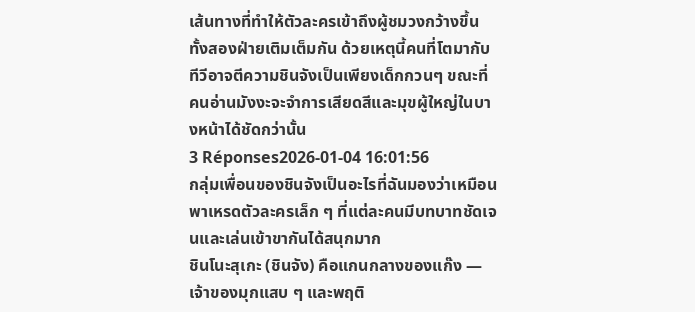เส้นทางที่ทำให้ตัวละครเข้าถึงผู้ชมวงกว้างขึ้น ทั้งสองฝ่ายเติมเต็มกัน ด้วยเหตุนี้คนที่โตมากับทีวีอาจตีความชินจังเป็นเพียงเด็กกวนๆ ขณะที่คนอ่านมังงะจะจำการเสียดสีและมุขผู้ใหญ่ในบางหน้าได้ชัดกว่านั้น
3 Réponses2026-01-04 16:01:56
กลุ่มเพื่อนของชินจังเป็นอะไรที่ฉันมองว่าเหมือนพาเหรดตัวละครเล็ก ๆ ที่แต่ละคนมีบทบาทชัดเจนและเล่นเข้าขากันได้สนุกมาก
ชินโนะสุเกะ (ชินจัง) คือแกนกลางของแก๊ง — เจ้าของมุกแสบ ๆ และพฤติ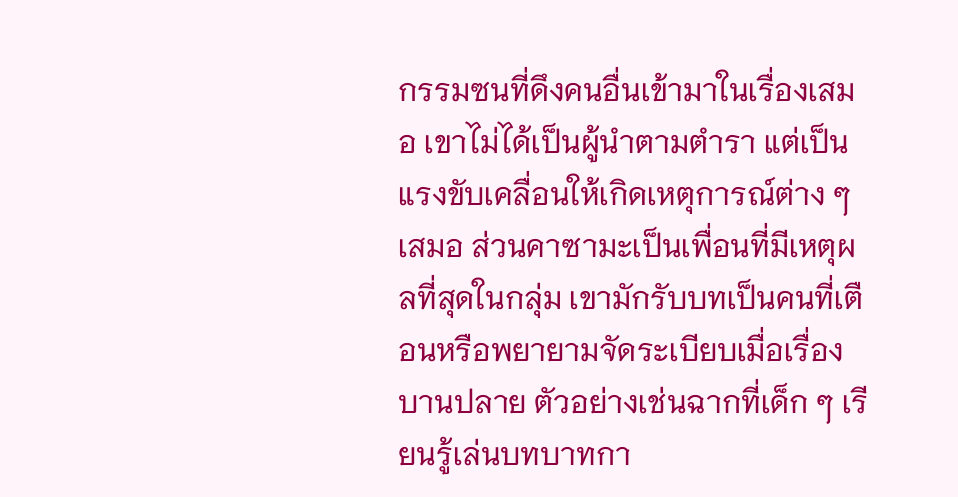กรรมซนที่ดึงคนอื่นเข้ามาในเรื่องเสมอ เขาไม่ได้เป็นผู้นำตามตำรา แต่เป็นแรงขับเคลื่อนให้เกิดเหตุการณ์ต่าง ๆ เสมอ ส่วนคาซามะเป็นเพื่อนที่มีเหตุผลที่สุดในกลุ่ม เขามักรับบทเป็นคนที่เตือนหรือพยายามจัดระเบียบเมื่อเรื่องบานปลาย ตัวอย่างเช่นฉากที่เด็ก ๆ เรียนรู้เล่นบทบาทกา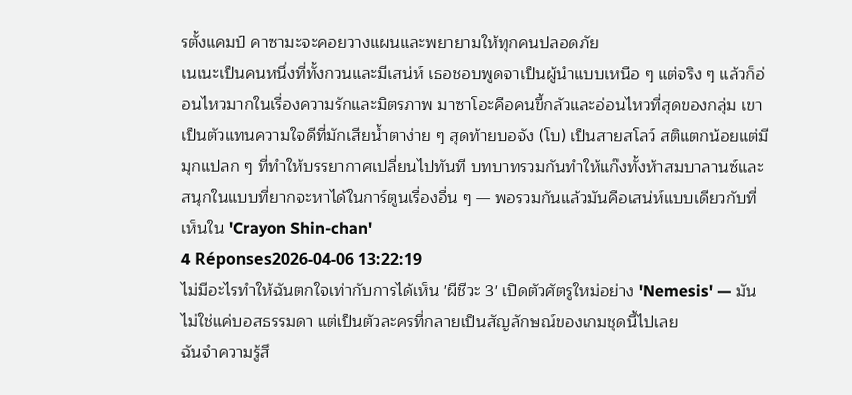รตั้งแคมป์ คาซามะจะคอยวางแผนและพยายามให้ทุกคนปลอดภัย
เนเนะเป็นคนหนึ่งที่ทั้งกวนและมีเสน่ห์ เธอชอบพูดจาเป็นผู้นำแบบเหนือ ๆ แต่จริง ๆ แล้วก็อ่อนไหวมากในเรื่องความรักและมิตรภาพ มาซาโอะคือคนขี้กลัวและอ่อนไหวที่สุดของกลุ่ม เขาเป็นตัวแทนความใจดีที่มักเสียน้ำตาง่าย ๆ สุดท้ายบอจัง (โบ) เป็นสายสโลว์ สติแตกน้อยแต่มีมุกแปลก ๆ ที่ทำให้บรรยากาศเปลี่ยนไปทันที บทบาทรวมกันทำให้แก๊งทั้งห้าสมบาลานซ์และสนุกในแบบที่ยากจะหาได้ในการ์ตูนเรื่องอื่น ๆ — พอรวมกันแล้วมันคือเสน่ห์แบบเดียวกับที่เห็นใน 'Crayon Shin-chan'
4 Réponses2026-04-06 13:22:19
ไม่มีอะไรทำให้ฉันตกใจเท่ากับการได้เห็น 'ผีชีวะ 3' เปิดตัวศัตรูใหม่อย่าง 'Nemesis' — มันไม่ใช่แค่บอสธรรมดา แต่เป็นตัวละครที่กลายเป็นสัญลักษณ์ของเกมชุดนี้ไปเลย
ฉันจำความรู้สึ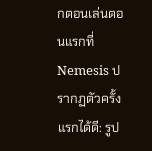กตอนเล่นตอนแรกที่ Nemesis ปรากฏตัวครั้งแรกได้ดี: รูป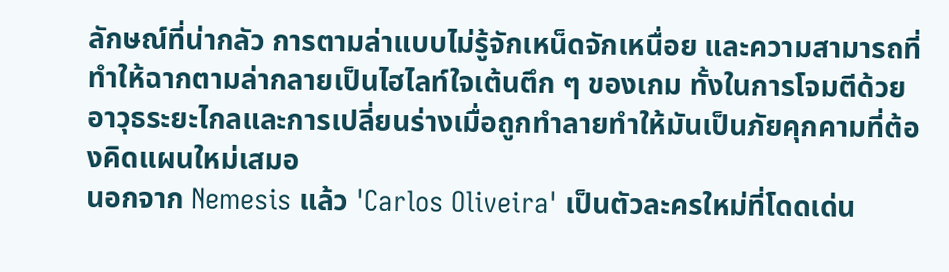ลักษณ์ที่น่ากลัว การตามล่าแบบไม่รู้จักเหน็ดจักเหนื่อย และความสามารถที่ทำให้ฉากตามล่ากลายเป็นไฮไลท์ใจเต้นตึก ๆ ของเกม ทั้งในการโจมตีด้วยอาวุธระยะไกลและการเปลี่ยนร่างเมื่อถูกทำลายทำให้มันเป็นภัยคุกคามที่ต้องคิดแผนใหม่เสมอ
นอกจาก Nemesis แล้ว 'Carlos Oliveira' เป็นตัวละครใหม่ที่โดดเด่น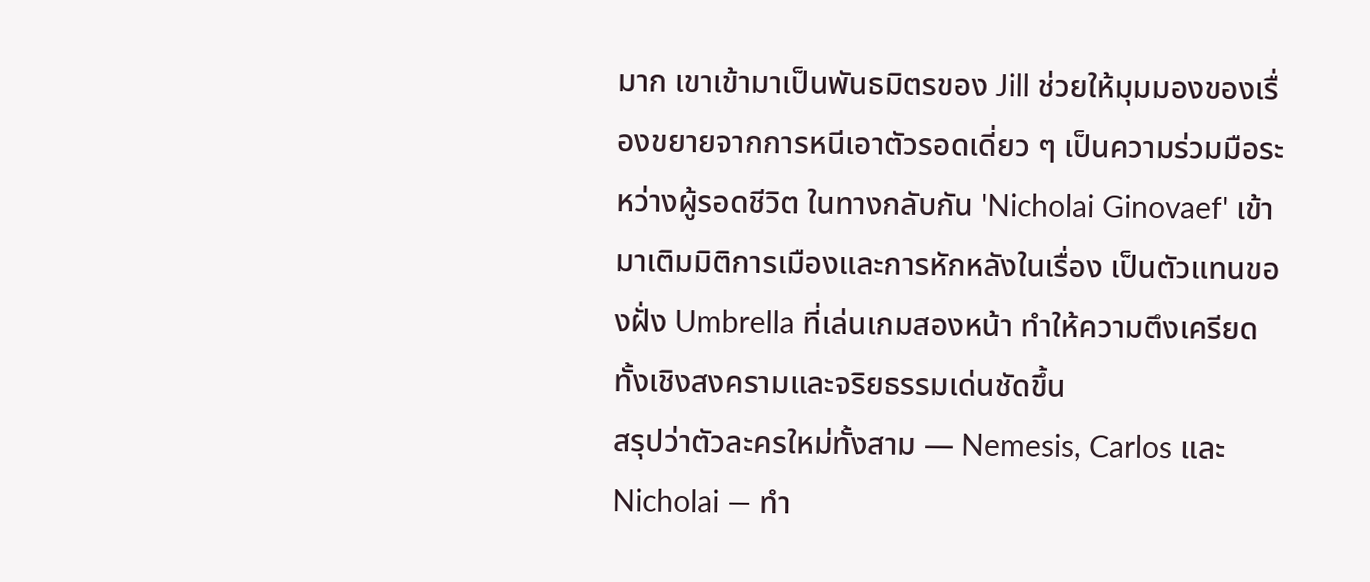มาก เขาเข้ามาเป็นพันธมิตรของ Jill ช่วยให้มุมมองของเรื่องขยายจากการหนีเอาตัวรอดเดี่ยว ๆ เป็นความร่วมมือระหว่างผู้รอดชีวิต ในทางกลับกัน 'Nicholai Ginovaef' เข้ามาเติมมิติการเมืองและการหักหลังในเรื่อง เป็นตัวแทนของฝั่ง Umbrella ที่เล่นเกมสองหน้า ทำให้ความตึงเครียดทั้งเชิงสงครามและจริยธรรมเด่นชัดขึ้น
สรุปว่าตัวละครใหม่ทั้งสาม — Nemesis, Carlos และ Nicholai — ทำ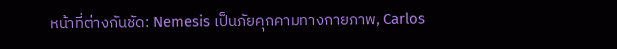หน้าที่ต่างกันชัด: Nemesis เป็นภัยคุกคามทางกายภาพ, Carlos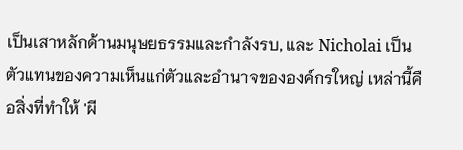เป็นเสาหลักด้านมนุษยธรรมและกำลังรบ, และ Nicholai เป็นตัวแทนของความเห็นแก่ตัวและอำนาจขององค์กรใหญ่ เหล่านี้คือสิ่งที่ทำให้ 'ผี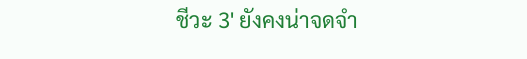ชีวะ 3' ยังคงน่าจดจำ